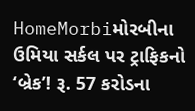HomeMorbiમોરબીના ઉમિયા સર્કલ પર ટ્રાફિકનો ‘બ્રેક’! રૂ. 57 કરોડના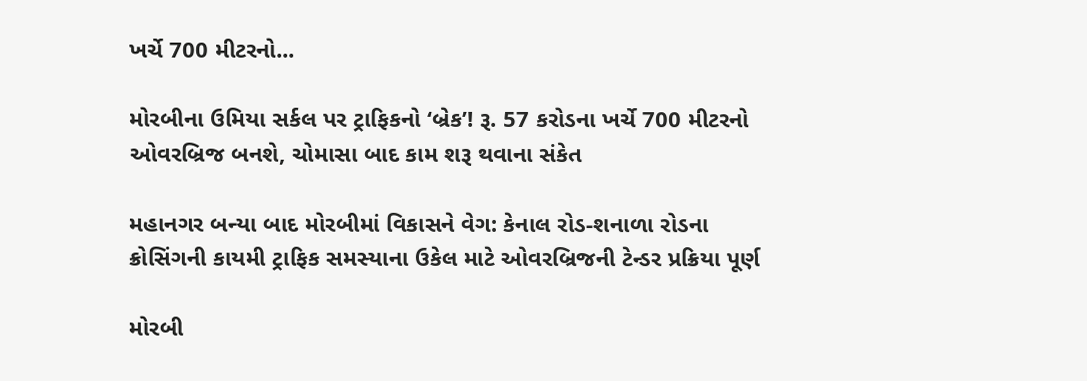ખર્ચે 700 મીટરનો...

મોરબીના ઉમિયા સર્કલ પર ટ્રાફિકનો ‘બ્રેક’! રૂ. 57 કરોડના ખર્ચે 700 મીટરનો ઓવરબ્રિજ બનશે, ચોમાસા બાદ કામ શરૂ થવાના સંકેત

મહાનગર બન્યા બાદ મોરબીમાં વિકાસને વેગ: કેનાલ રોડ-શનાળા રોડના ક્રોસિંગની કાયમી ટ્રાફિક સમસ્યાના ઉકેલ માટે ઓવરબ્રિજની ટેન્ડર પ્રક્રિયા પૂર્ણ

મોરબી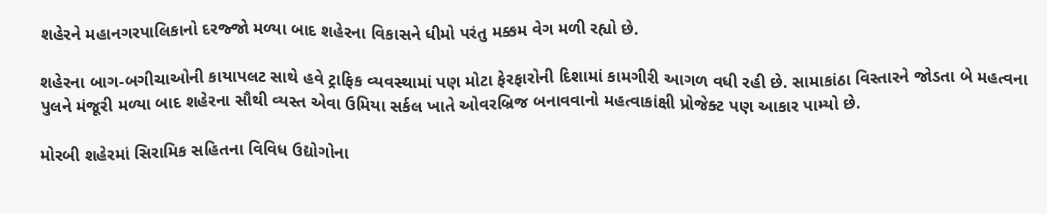શહેરને મહાનગરપાલિકાનો દરજ્જો મળ્યા બાદ શહેરના વિકાસને ધીમો પરંતુ મક્કમ વેગ મળી રહ્યો છે.

શહેરના બાગ-બગીચાઓની કાયાપલટ સાથે હવે ટ્રાફિક વ્યવસ્થામાં પણ મોટા ફેરફારોની દિશામાં કામગીરી આગળ વધી રહી છે. સામાકાંઠા વિસ્તારને જોડતા બે મહત્વના પુલને મંજૂરી મળ્યા બાદ શહેરના સૌથી વ્યસ્ત એવા ઉમિયા સર્કલ ખાતે ઓવરબ્રિજ બનાવવાનો મહત્વાકાંક્ષી પ્રોજેક્ટ પણ આકાર પામ્યો છે.

મોરબી શહેરમાં સિરામિક સહિતના વિવિધ ઉદ્યોગોના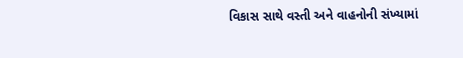વિકાસ સાથે વસ્તી અને વાહનોની સંખ્યામાં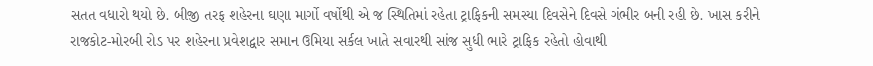સતત વધારો થયો છે. બીજી તરફ શહેરના ઘણા માર્ગો વર્ષોથી એ જ સ્થિતિમાં રહેતા ટ્રાફિકની સમસ્યા દિવસેને દિવસે ગંભીર બની રહી છે. ખાસ કરીને રાજકોટ-મોરબી રોડ પર શહેરના પ્રવેશદ્વાર સમાન ઉમિયા સર્કલ ખાતે સવારથી સાંજ સુધી ભારે ટ્રાફિક રહેતો હોવાથી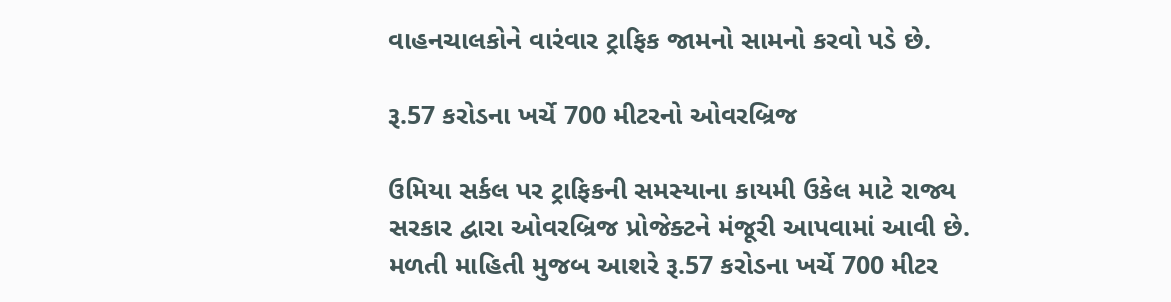વાહનચાલકોને વારંવાર ટ્રાફિક જામનો સામનો કરવો પડે છે.

રૂ.57 કરોડના ખર્ચે 700 મીટરનો ઓવરબ્રિજ

ઉમિયા સર્કલ પર ટ્રાફિકની સમસ્યાના કાયમી ઉકેલ માટે રાજ્ય સરકાર દ્વારા ઓવરબ્રિજ પ્રોજેક્ટને મંજૂરી આપવામાં આવી છે. મળતી માહિતી મુજબ આશરે રૂ.57 કરોડના ખર્ચે 700 મીટર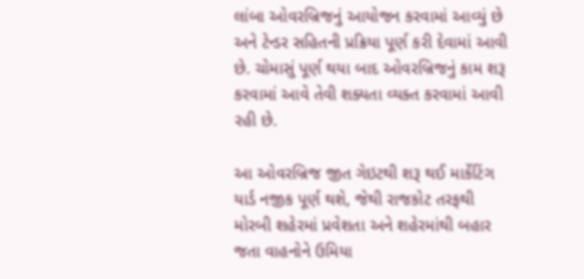લાંબા ઓવરબ્રિજનું આયોજન કરવામાં આવ્યું છે અને ટેન્ડર સહિતની પ્રક્રિયા પૂર્ણ કરી દેવામાં આવી છે. ચોમાસું પૂર્ણ થયા બાદ ઓવરબ્રિજનું કામ શરૂ કરવામાં આવે તેવી શક્યતા વ્યક્ત કરવામાં આવી રહી છે.

આ ઓવરબ્રિજ જીત ગેઇટથી શરૂ થઈ માર્કેટિંગ યાર્ડ નજીક પૂર્ણ થશે, જેથી રાજકોટ તરફથી મોરબી શહેરમાં પ્રવેશતા અને શહેરમાંથી બહાર જતા વાહનોને ઉમિયા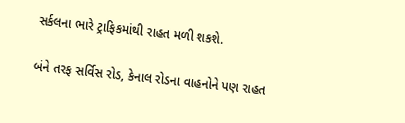સર્કલના ભારે ટ્રાફિકમાંથી રાહત મળી શકશે.

બંને તરફ સર્વિસ રોડ, કેનાલ રોડના વાહનોને પણ રાહત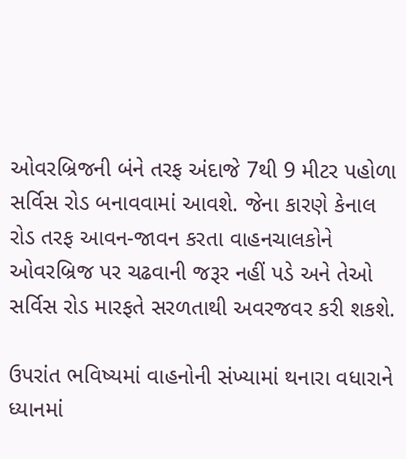ઓવરબ્રિજની બંને તરફ અંદાજે 7થી 9 મીટર પહોળા સર્વિસ રોડ બનાવવામાં આવશે. જેના કારણે કેનાલ રોડ તરફ આવન-જાવન કરતા વાહનચાલકોને ઓવરબ્રિજ પર ચઢવાની જરૂર નહીં પડે અને તેઓ સર્વિસ રોડ મારફતે સરળતાથી અવરજવર કરી શકશે.

ઉપરાંત ભવિષ્યમાં વાહનોની સંખ્યામાં થનારા વધારાને ધ્યાનમાં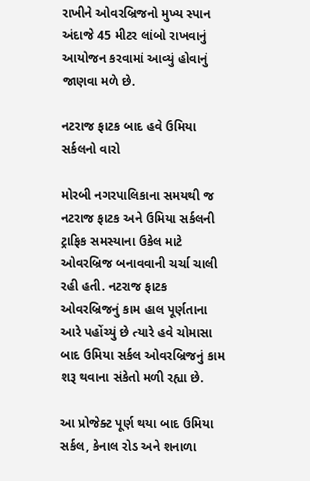રાખીને ઓવરબ્રિજનો મુખ્ય સ્પાન અંદાજે 45 મીટર લાંબો રાખવાનું આયોજન કરવામાં આવ્યું હોવાનું જાણવા મળે છે.

નટરાજ ફાટક બાદ હવે ઉમિયા સર્કલનો વારો

મોરબી નગરપાલિકાના સમયથી જ નટરાજ ફાટક અને ઉમિયા સર્કલની ટ્રાફિક સમસ્યાના ઉકેલ માટે ઓવરબ્રિજ બનાવવાની ચર્ચા ચાલી રહી હતી. નટરાજ ફાટક ઓવરબ્રિજનું કામ હાલ પૂર્ણતાના આરે પહોંચ્યું છે ત્યારે હવે ચોમાસા બાદ ઉમિયા સર્કલ ઓવરબ્રિજનું કામ શરૂ થવાના સંકેતો મળી રહ્યા છે.

આ પ્રોજેક્ટ પૂર્ણ થયા બાદ ઉમિયા સર્કલ, કેનાલ રોડ અને શનાળા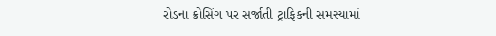રોડના ક્રોસિંગ પર સર્જાતી ટ્રાફિકની સમસ્યામાં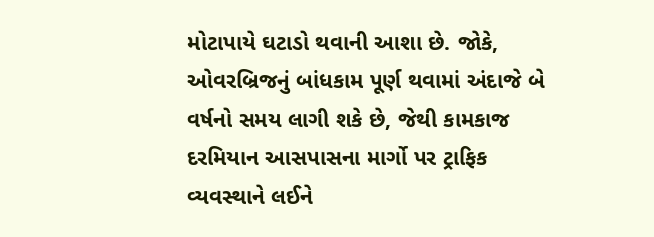મોટાપાયે ઘટાડો થવાની આશા છે. જોકે, ઓવરબ્રિજનું બાંધકામ પૂર્ણ થવામાં અંદાજે બે વર્ષનો સમય લાગી શકે છે, જેથી કામકાજ દરમિયાન આસપાસના માર્ગો પર ટ્રાફિક વ્યવસ્થાને લઈને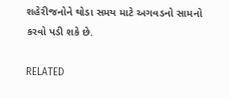શહેરીજનોને થોડા સમય માટે અગવડનો સામનો કરવો પડી શકે છે.

RELATED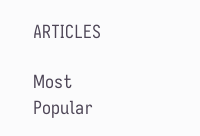ARTICLES

Most Popular